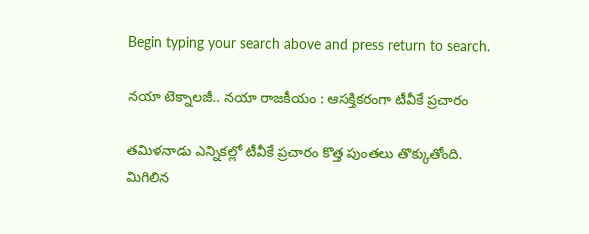Begin typing your search above and press return to search.

నయా టెక్నాలజీ.. నయా రాజకీయం : ఆసక్తికరంగా టీవీకే ప్రచారం

తమిళనాడు ఎన్నికల్లో టీవీకే ప్రచారం కొత్త పుంతలు తొక్కుతోంది. మిగిలిన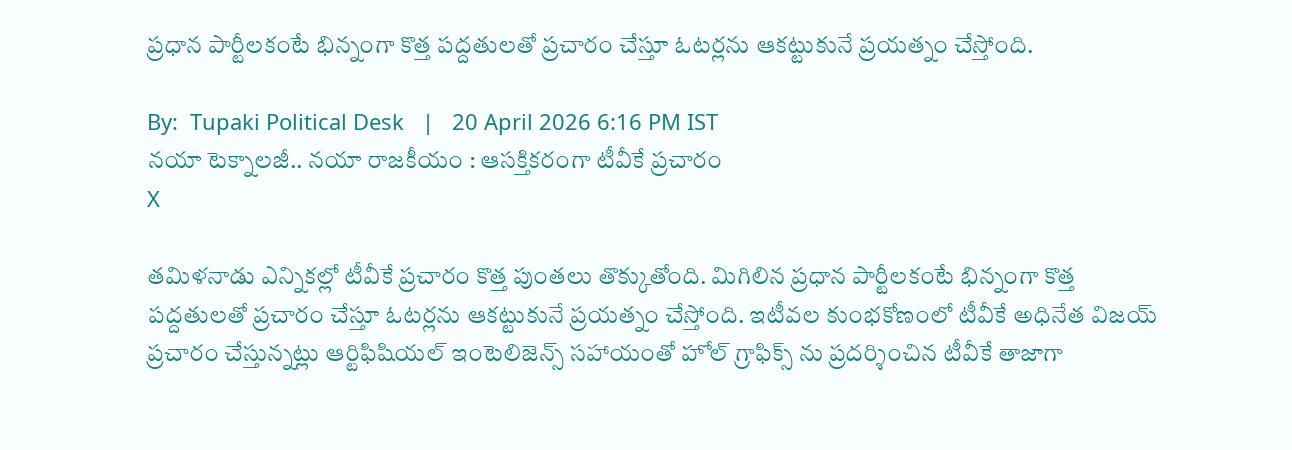ప్రధాన పార్టీలకంటే భిన్నంగా కొత్త పద్దతులతో ప్రచారం చేస్తూ ఓటర్లను ఆకట్టుకునే ప్రయత్నం చేస్తోంది.

By:  Tupaki Political Desk   |   20 April 2026 6:16 PM IST
నయా టెక్నాలజీ.. నయా రాజకీయం : ఆసక్తికరంగా టీవీకే ప్రచారం
X

తమిళనాడు ఎన్నికల్లో టీవీకే ప్రచారం కొత్త పుంతలు తొక్కుతోంది. మిగిలిన ప్రధాన పార్టీలకంటే భిన్నంగా కొత్త పద్దతులతో ప్రచారం చేస్తూ ఓటర్లను ఆకట్టుకునే ప్రయత్నం చేస్తోంది. ఇటీవల కుంభకోణంలో టీవీకే అధినేత విజయ్ ప్రచారం చేస్తున్నట్లు ఆర్టిఫిషియల్ ఇంటెలిజెన్స్ సహాయంతో హోల్ గ్రాఫిక్స్ ను ప్రదర్శించిన టీవీకే తాజాగా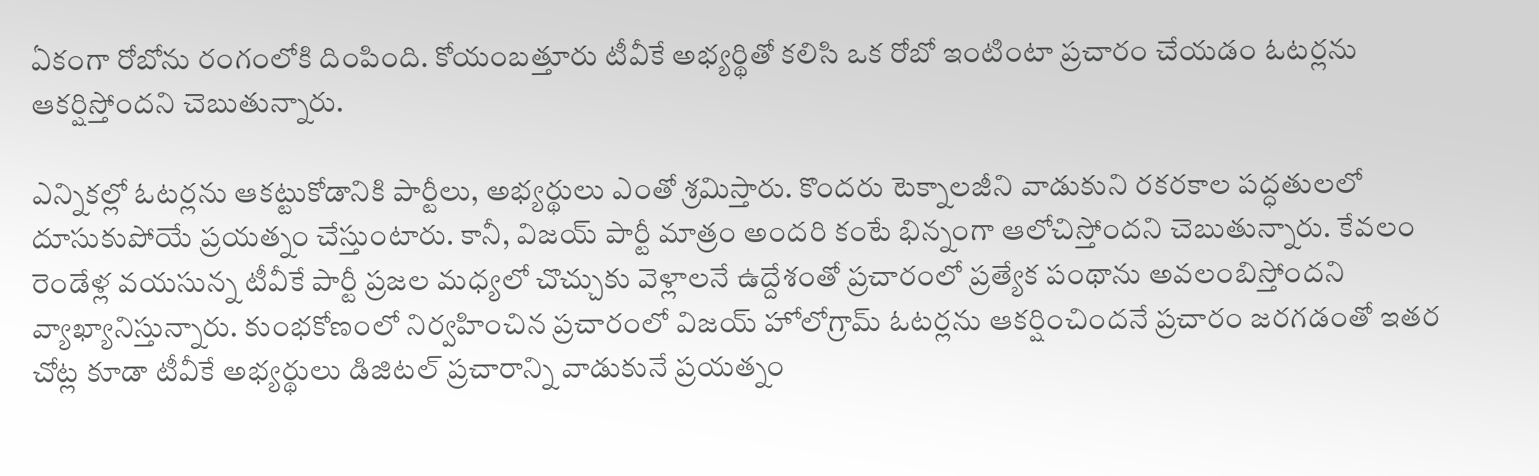ఏకంగా రోబోను రంగంలోకి దింపింది. కోయంబత్తూరు టీవీకే అభ్యర్థితో కలిసి ఒక రోబో ఇంటింటా ప్రచారం చేయడం ఓటర్లను ఆకర్షిస్తోందని చెబుతున్నారు.

ఎన్నికల్లో ఓటర్లను ఆకట్టుకోడానికి పార్టీలు, అభ్యర్థులు ఎంతో శ్రమిస్తారు. కొందరు టెక్నాలజీని వాడుకుని రకరకాల పద్ధతులలో దూసుకుపోయే ప్రయత్నం చేస్తుంటారు. కానీ, విజయ్ పార్టీ మాత్రం అందరి కంటే భిన్నంగా ఆలోచిస్తోందని చెబుతున్నారు. కేవలం రెండేళ్ల వయసున్న టీవీకే పార్టీ ప్రజల మధ్యలో చొచ్చుకు వెళ్లాలనే ఉద్దేశంతో ప్రచారంలో ప్రత్యేక పంథాను అవలంబిస్తోందని వ్యాఖ్యానిస్తున్నారు. కుంభకోణంలో నిర్వహించిన ప్రచారంలో విజయ్ హోలోగ్రామ్ ఓటర్లను ఆకర్షించిందనే ప్రచారం జరగడంతో ఇతర చోట్ల కూడా టీవీకే అభ్యర్థులు డిజిటల్ ప్రచారాన్ని వాడుకునే ప్రయత్నం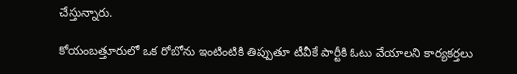చేస్తున్నారు.

కోయంబత్తూరులో ఒక రోబోను ఇంటింటికి తిప్పుతూ టీవీకే పార్టీకి ఓటు వేయాలని కార్యకర్తలు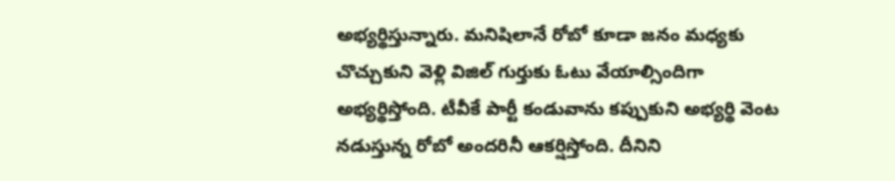అభ్యర్థిస్తున్నారు. మనిషిలానే రోబో కూడా జనం మధ్యకు చొచ్చుకుని వెళ్లి విజిల్ గుర్తుకు ఓటు వేయాల్సిందిగా అభ్యర్థిస్తోంది. టీవీకే పార్టీ కండువాను కప్పుకుని అభ్యర్థి వెంట నడుస్తున్న రోబో అందరినీ ఆకర్షిస్తోంది. దీనిని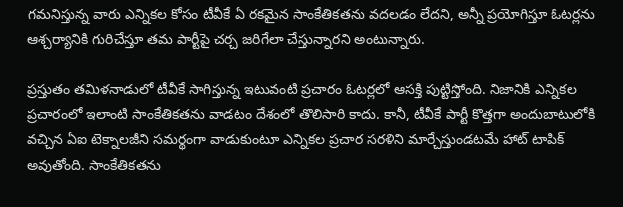గమనిస్తున్న వారు ఎన్నికల కోసం టీవీకే ఏ రకమైన సాంకేతికతను వదలడం లేదని, అన్నీ ప్రయోగిస్తూ ఓటర్లను ఆశ్చర్యానికి గురిచేస్తూ తమ పార్టీపై చర్చ జరిగేలా చేస్తున్నారని అంటున్నారు.

ప్రస్తుతం తమిళనాడులో టీవీకే సాగిస్తున్న ఇటువంటి ప్రచారం ఓటర్లలో ఆసక్తి పుట్టిస్తోంది. నిజానికి ఎన్నికల ప్రచారంలో ఇలాంటి సాంకేతికతను వాడటం దేశంలో తొలిసారి కాదు. కానీ, టీవీకే పార్టీ కొత్తగా అందుబాటులోకి వచ్చిన ఏఐ టెక్నాలజీని సమర్థంగా వాడుకుంటూ ఎన్నికల ప్రచార సరళిని మార్చేస్తుండటమే హాట్ టాపిక్ అవుతోంది. సాంకేతికతను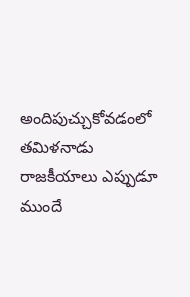అందిపుచ్చుకోవడంలో తమిళనాడు రాజకీయాలు ఎప్పుడూ ముందే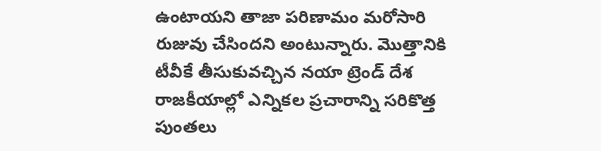ఉంటాయని తాజా పరిణామం మరోసారి రుజువు చేసిందని అంటున్నారు. మొత్తానికి టీవీకే తీసుకువచ్చిన నయా ట్రెండ్ దేశ రాజకీయాల్లో ఎన్నికల ప్రచారాన్ని సరికొత్త పుంతలు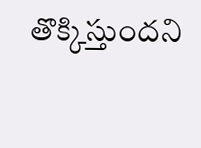తొక్కిస్తుందని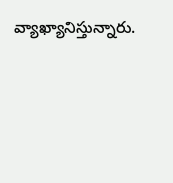వ్యాఖ్యానిస్తున్నారు.